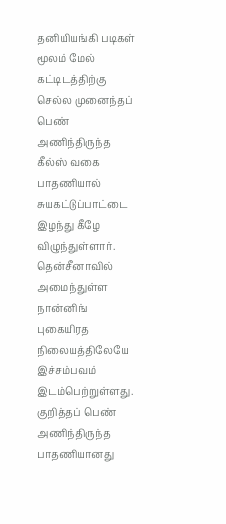தனியியங்கி படிகள் மூலம் மேல் கட்டிடத்திற்கு செல்ல முனைந்தப் பெண் அணிந்திருந்த கீல்ஸ் வகை பாதணியால் சுயகட்டுப்பாட்டை இழந்து கீழே விழுந்துள்ளார்.
தென்சீனாவில் அமைந்துள்ள நான்னிங் புகையிரத நிலையத்திலேயே இச்சம்பவம் இடம்பெற்றுள்ளது.
குறித்தப் பெண் அணிந்திருந்த பாதணியானது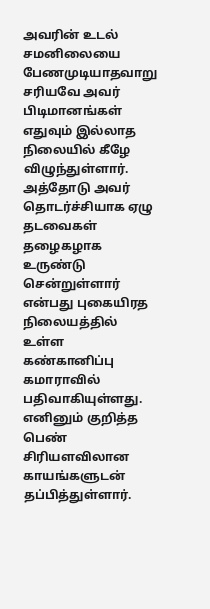அவரின் உடல் சமனிலையை பேணமுடியாதவாறு சரியவே அவர் பிடிமானங்கள் எதுவும் இல்லாத நிலையில் கீழே விழுந்துள்ளார்.
அத்தோடு அவர் தொடர்ச்சியாக ஏழு தடவைகள் தழைகழாக உருண்டு சென்றுள்ளார் என்பது புகையிரத நிலையத்தில் உள்ள கண்கானிப்பு கமாராவில் பதிவாகியுள்ளது. எனினும் குறித்த பெண் சிரியளவிலான காயங்களுடன் தப்பித்துள்ளார்.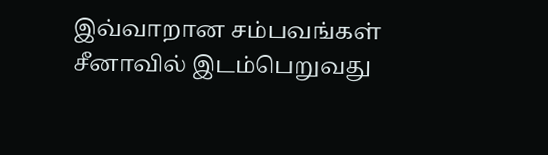இவ்வாறான சம்பவங்கள் சீனாவில் இடம்பெறுவது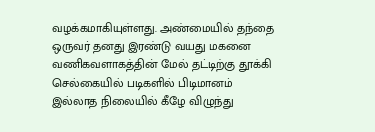வழக்கமாகியுள்ளது. அண்மையில் தந்தை ஒருவர் தனது இரண்டு வயது மகனை வணிகவளாகத்தின் மேல் தட்டிற்கு தூக்கி செல்கையில் படிகளில் பிடிமானம் இல்லாத நிலையில் கீழே விழுந்து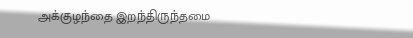அக்குழந்தை இறந்திருந்தமை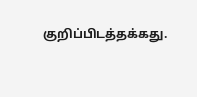குறிப்பிடத்தக்கது.